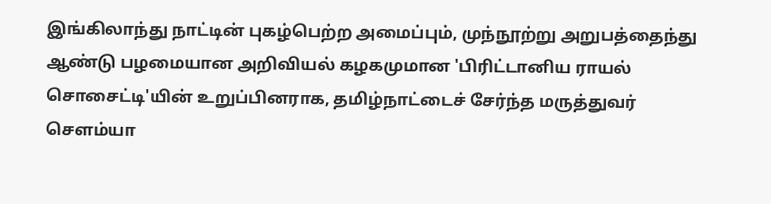இங்கிலாந்து நாட்டின் புகழ்பெற்ற அமைப்பும், முந்நூற்று அறுபத்தைந்து ஆண்டு பழமையான அறிவியல் கழகமுமான 'பிரிட்டானிய ராயல் சொசைட்டி'யின் உறுப்பினராக, தமிழ்நாட்டைச் சேர்ந்த மருத்துவர் செளம்யா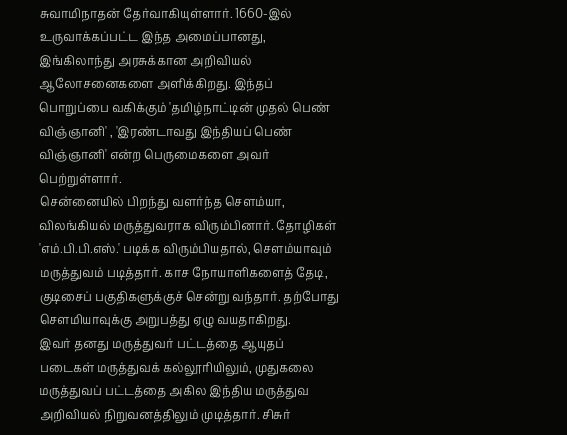சுவாமிநாதன் தேர்வாகியுள்ளார். 1660-இல் உருவாக்கப்பட்ட இந்த அமைப்பானது, இங்கிலாந்து அரசுக்கான அறிவியல் ஆலோசனைகளை அளிக்கிறது. இந்தப் பொறுப்பை வகிக்கும் 'தமிழ்நாட்டின் முதல் பெண் விஞ்ஞானி' , 'இரண்டாவது இந்தியப் பெண் விஞ்ஞானி' என்ற பெருமைகளை அவர் பெற்றுள்ளார்.
சென்னையில் பிறந்து வளர்ந்த செளம்யா, விலங்கியல் மருத்துவராக விரும்பினார். தோழிகள் 'எம்.பி.பி.எஸ்.' படிக்க விரும்பியதால், செளம்யாவும் மருத்துவம் படித்தார். காச நோயாளிகளைத் தேடி, குடிசைப் பகுதிகளுக்குச் சென்று வந்தார். தற்போது செளமியாவுக்கு அறுபத்து ஏழு வயதாகிறது.
இவர் தனது மருத்துவர் பட்டத்தை ஆயுதப் படைகள் மருத்துவக் கல்லூரியிலும், முதுகலை மருத்துவப் பட்டத்தை அகில இந்திய மருத்துவ அறிவியல் நிறுவனத்திலும் முடித்தார். சிசுர்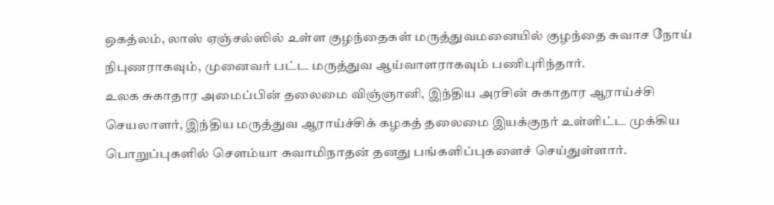ஒகத்லம், லாஸ் ஏஞ்சல்ஸில் உள்ள குழந்தைகள் மருத்துவமனையில் குழந்தை சுவாச நோய் நிபுணராகவும், முனைவர் பட்ட மருத்துவ ஆய்வாளராகவும் பணிபுரிந்தார்.
உலக சுகாதார அமைப்பின் தலைமை விஞ்ஞானி, இந்திய அரசின் சுகாதார ஆராய்ச்சி செயலாளர், இந்திய மருத்துவ ஆராய்ச்சிக் கழகத் தலைமை இயக்குநர் உள்ளிட்ட முக்கிய பொறுப்புகளில் செளம்யா சுவாமிநாதன் தனது பங்களிப்புகளைச் செய்துள்ளார்.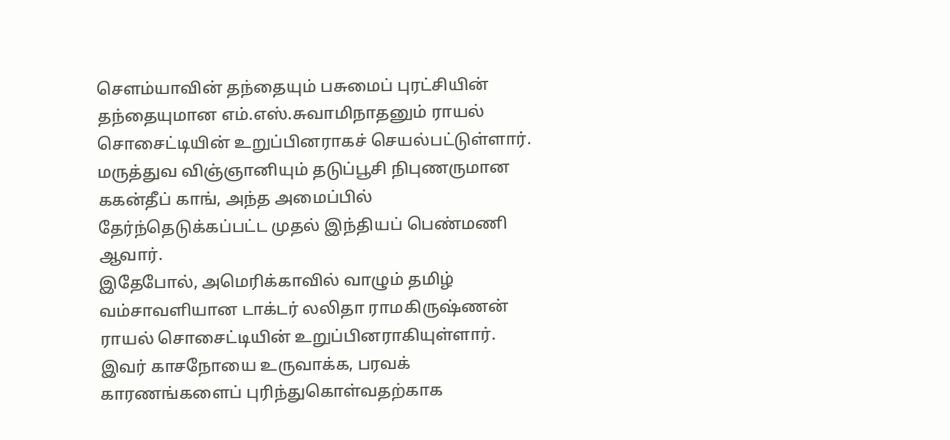செளம்யாவின் தந்தையும் பசுமைப் புரட்சியின் தந்தையுமான எம்.எஸ்.சுவாமிநாதனும் ராயல் சொசைட்டியின் உறுப்பினராகச் செயல்பட்டுள்ளார். மருத்துவ விஞ்ஞானியும் தடுப்பூசி நிபுணருமான ககன்தீப் காங், அந்த அமைப்பில் தேர்ந்தெடுக்கப்பட்ட முதல் இந்தியப் பெண்மணி ஆவார்.
இதேபோல், அமெரிக்காவில் வாழும் தமிழ் வம்சாவளியான டாக்டர் லலிதா ராமகிருஷ்ணன் ராயல் சொசைட்டியின் உறுப்பினராகியுள்ளார். இவர் காசநோயை உருவாக்க, பரவக் காரணங்களைப் புரிந்துகொள்வதற்காக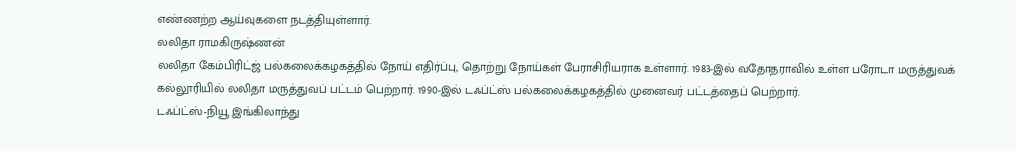எண்ணற்ற ஆய்வுகளை நடத்தியுள்ளார்.
லலிதா ராமகிருஷ்ணன்
லலிதா கேம்பிரிட்ஜ் பல்கலைக்கழகத்தில் நோய் எதிர்ப்பு, தொற்று நோய்கள் பேராசிரியராக உள்ளார். 1983-இல் வதோதராவில் உள்ள பரோடா மருத்துவக் கல்லூரியில் லலிதா மருத்துவப் பட்டம் பெற்றார். 1990-இல் டஃப்ட்ஸ் பல்கலைக்கழகத்தில் முனைவர் பட்டத்தைப் பெற்றார்.
டஃப்ட்ஸ்-நியூ இங்கிலாந்து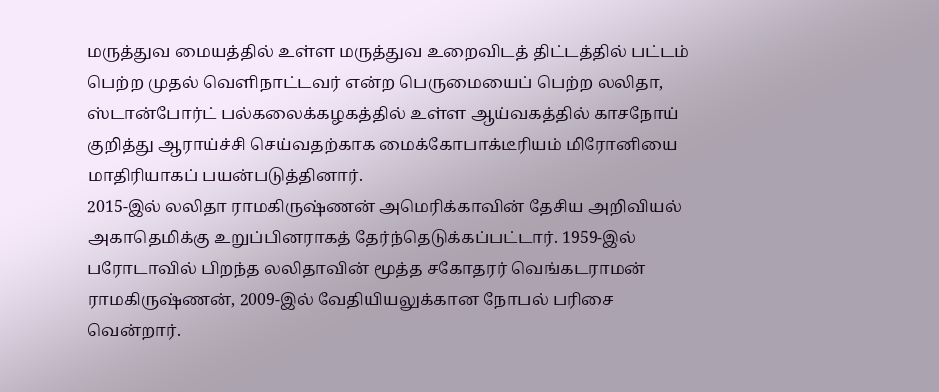மருத்துவ மையத்தில் உள்ள மருத்துவ உறைவிடத் திட்டத்தில் பட்டம் பெற்ற முதல் வெளிநாட்டவர் என்ற பெருமையைப் பெற்ற லலிதா, ஸ்டான்போர்ட் பல்கலைக்கழகத்தில் உள்ள ஆய்வகத்தில் காசநோய் குறித்து ஆராய்ச்சி செய்வதற்காக மைக்கோபாக்டீரியம் மிரோனியை மாதிரியாகப் பயன்படுத்தினார்.
2015-இல் லலிதா ராமகிருஷ்ணன் அமெரிக்காவின் தேசிய அறிவியல் அகாதெமிக்கு உறுப்பினராகத் தேர்ந்தெடுக்கப்பட்டார். 1959-இல் பரோடாவில் பிறந்த லலிதாவின் மூத்த சகோதரர் வெங்கடராமன் ராமகிருஷ்ணன், 2009-இல் வேதியியலுக்கான நோபல் பரிசை வென்றார்.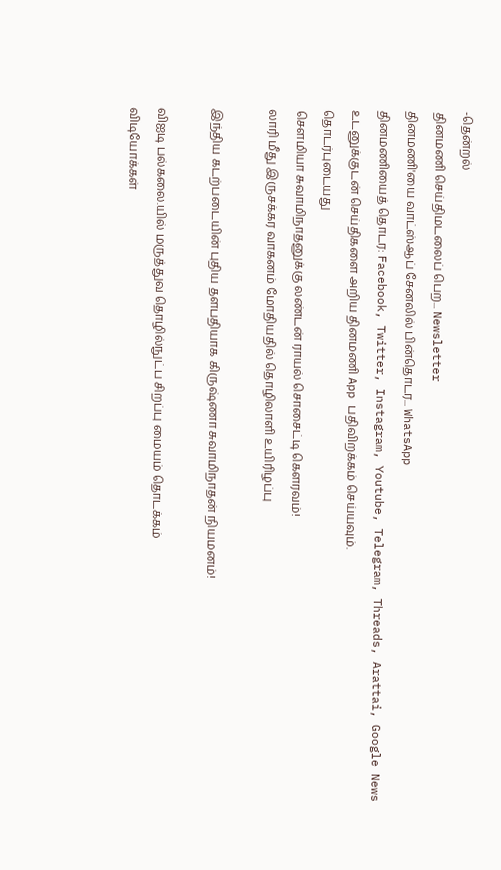-தென்றல்
தினமணி செய்திமடலைப் பெற... Newsletter
தினமணி'யை வாட்ஸ்ஆப் சேனலில் பின்தொடர... WhatsApp
தினமணியைத் தொடர: Facebook, Twitter, Instagram, Youtube, Telegram, Threads, Arattai, Google News
உடனுக்குடன் செய்திகளை அறிய தினமணி App பதிவிறக்கம் செய்யவும்.
தொடர்புடையது
சௌமியா சுவாமிநாதனுக்கு லண்டன் ராயல் சொசைட்டி கௌரவம்!
லாரி மீது இருசக்கர வாகனம் மோதியதில் தொழிலாளி உயிரிழப்பு

இந்திய கடற்படையின் புதிய தளபதியாக கிருஷ்ணா சுவாமிநாதன் நியமனம்!

விஐடி பல்கலை.யில் மருத்துவ தொழில்நுட்ப சிறப்பு மையம் தொடக்கம்
விடியோக்கள்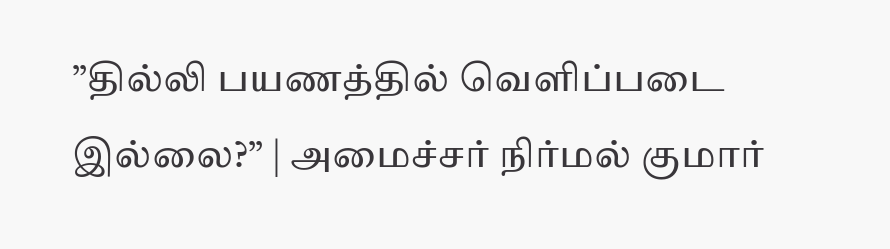”தில்லி பயணத்தில் வெளிப்படை இல்லை?” | அமைச்சர் நிர்மல் குமார்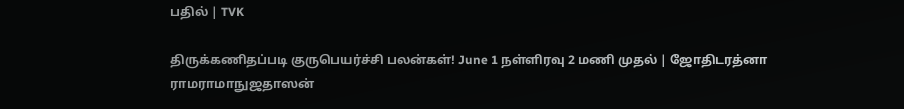பதில் | TVK

திருக்கணிதப்படி குருபெயர்ச்சி பலன்கள்! June 1 நள்ளிரவு 2 மணி முதல் | ஜோதிடரத்னா ராமராமாநுஜதாஸன்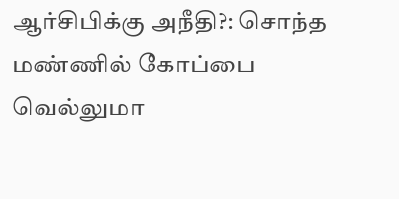ஆர்சிபிக்கு அநீதி?: சொந்த மண்ணில் கோப்பை வெல்லுமா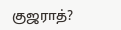குஜராத்?